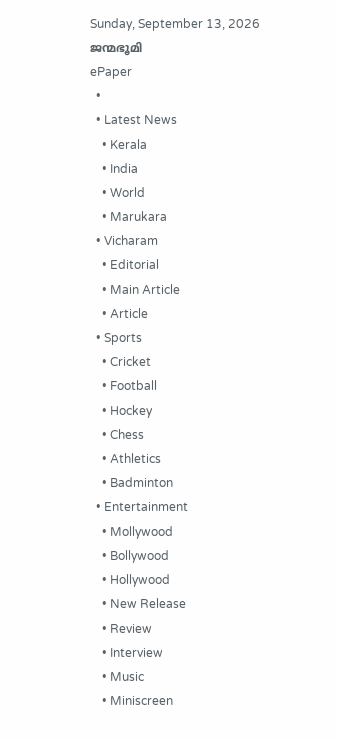Sunday, September 13, 2026
ജന്മഭൂമി
ePaper
  •
  • Latest News
    • Kerala
    • India
    • World
    • Marukara
  • Vicharam
    • Editorial
    • Main Article
    • Article
  • Sports
    • Cricket
    • Football
    • Hockey
    • Chess
    • Athletics
    • Badminton
  • Entertainment
    • Mollywood
    • Bollywood
    • Hollywood
    • New Release
    • Review
    • Interview
    • Music
    • Miniscreen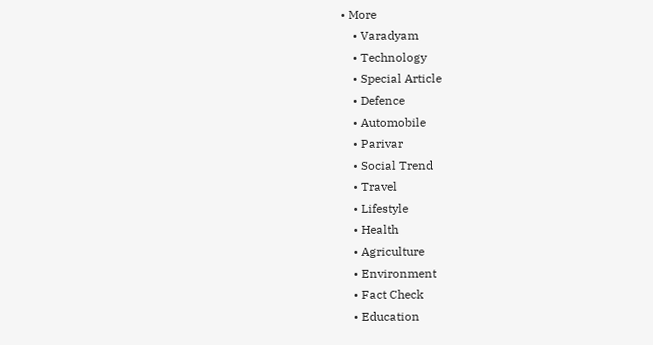• More
    • Varadyam
    • Technology
    • Special Article
    • Defence
    • Automobile
    • Parivar
    • Social Trend
    • Travel
    • Lifestyle
    • Health
    • Agriculture
    • Environment
    • Fact Check
    • Education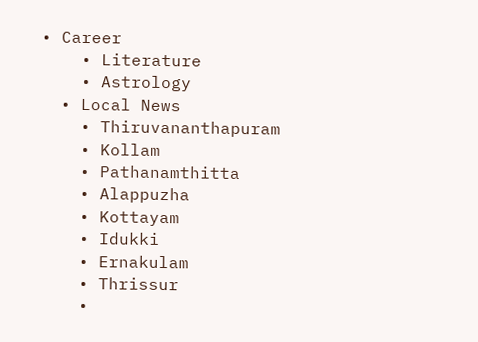• Career
    • Literature
    • Astrology
  • Local News
    • Thiruvananthapuram
    • Kollam
    • Pathanamthitta
    • Alappuzha
    • Kottayam
    • Idukki
    • Ernakulam
    • Thrissur
    •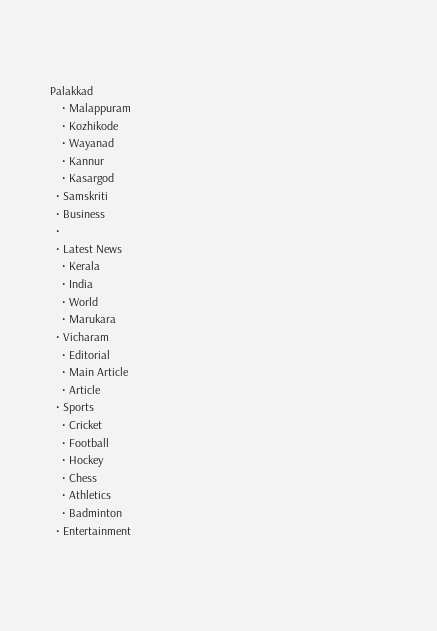Palakkad
    • Malappuram
    • Kozhikode
    • Wayanad
    • Kannur
    • Kasargod
  • Samskriti
  • Business
  •
  • Latest News
    • Kerala
    • India
    • World
    • Marukara
  • Vicharam
    • Editorial
    • Main Article
    • Article
  • Sports
    • Cricket
    • Football
    • Hockey
    • Chess
    • Athletics
    • Badminton
  • Entertainment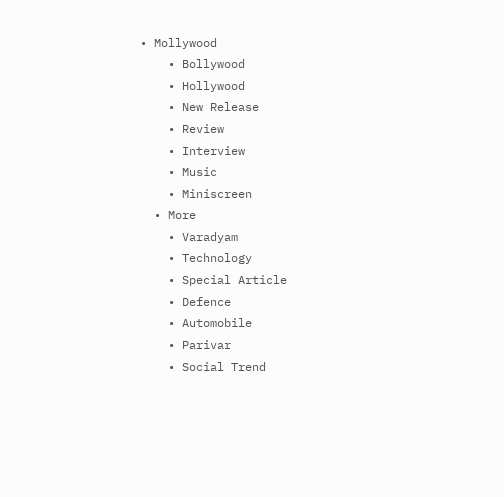• Mollywood
    • Bollywood
    • Hollywood
    • New Release
    • Review
    • Interview
    • Music
    • Miniscreen
  • More
    • Varadyam
    • Technology
    • Special Article
    • Defence
    • Automobile
    • Parivar
    • Social Trend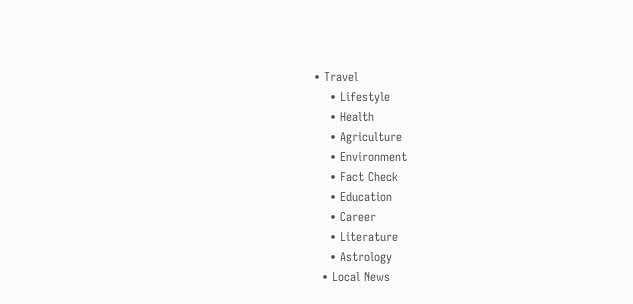• Travel
    • Lifestyle
    • Health
    • Agriculture
    • Environment
    • Fact Check
    • Education
    • Career
    • Literature
    • Astrology
  • Local News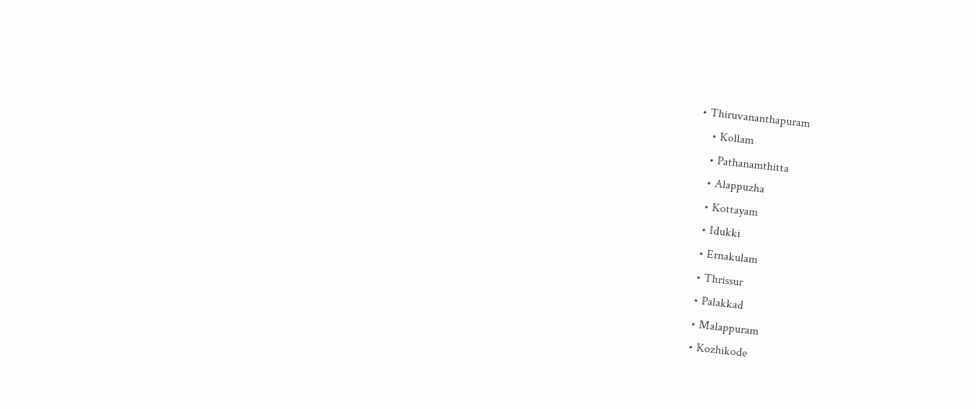• Thiruvananthapuram
    • Kollam
    • Pathanamthitta
    • Alappuzha
    • Kottayam
    • Idukki
    • Ernakulam
    • Thrissur
    • Palakkad
    • Malappuram
    • Kozhikode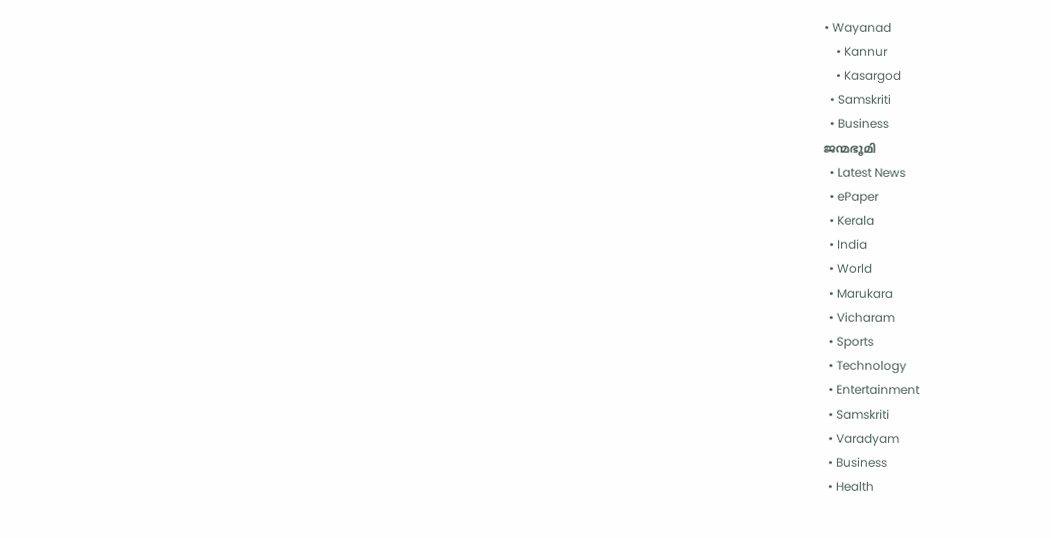• Wayanad
    • Kannur
    • Kasargod
  • Samskriti
  • Business
ജന്മഭൂമി
  • Latest News
  • ePaper
  • Kerala
  • India
  • World
  • Marukara
  • Vicharam
  • Sports
  • Technology
  • Entertainment
  • Samskriti
  • Varadyam
  • Business
  • Health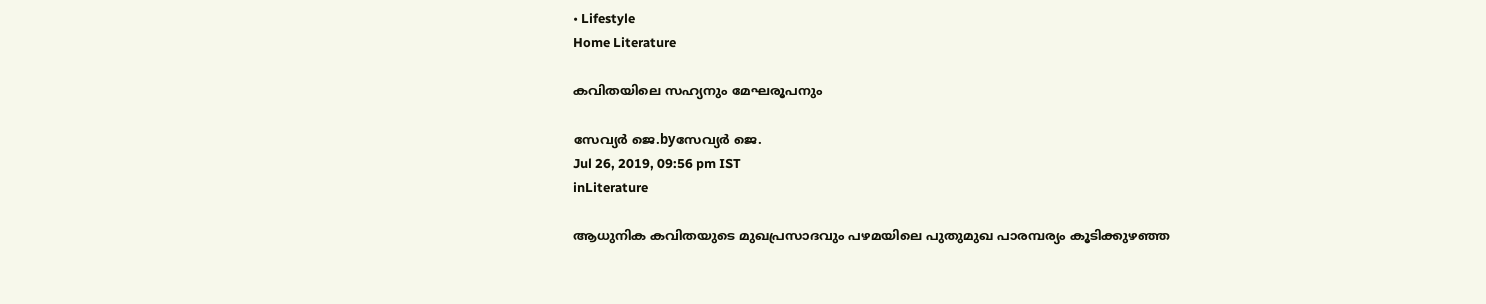• Lifestyle
Home Literature

കവിതയിലെ സഹ്യനും മേഘരൂപനും

സേവ്യര്‍ ജെ.byസേവ്യര്‍ ജെ.
Jul 26, 2019, 09:56 pm IST
inLiterature

ആധുനിക കവിതയുടെ മുഖപ്രസാദവും പഴമയിലെ പുതുമുഖ പാരമ്പര്യം കൂടിക്കുഴഞ്ഞ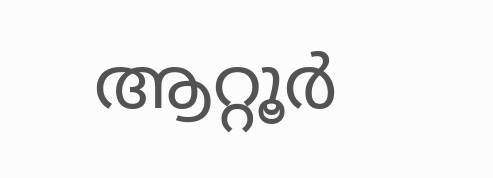ആറ്റൂര്‍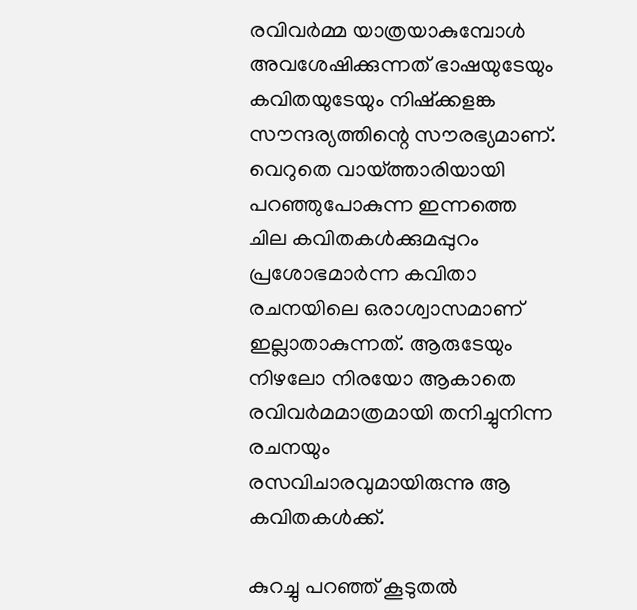രവിവര്‍മ്മ യാത്രയാകുമ്പോള്‍ അവശേഷിക്കുന്നത് ഭാഷയുടേയും കവിതയുടേയും നിഷ്‌ക്കളങ്ക സൗന്ദര്യത്തിന്റെ സൗരഭ്യമാണ്. വെറുതെ വായ്‌ത്താരിയായി പറഞ്ഞുപോകുന്ന ഇന്നത്തെ ചില കവിതകള്‍ക്കുമപ്പുറം പ്രശോഭമാര്‍ന്ന കവിതാ രചനയിലെ ഒരാശ്വാസമാണ് ഇല്ലാതാകുന്നത്. ആരുടേയും നിഴലോ നിരയോ ആകാതെ രവിവര്‍മമാത്രമായി തനിച്ചുനിന്ന രചനയും രസവിചാരവുമായിരുന്നു ആ കവിതകള്‍ക്ക്.

കുറച്ചു പറഞ്ഞ് കൂടുതല്‍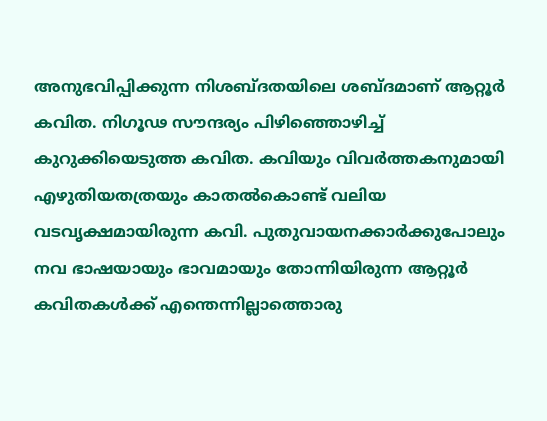അനുഭവിപ്പിക്കുന്ന നിശബ്ദതയിലെ ശബ്ദമാണ് ആറ്റൂര്‍ കവിത. നിഗൂഢ സൗന്ദര്യം പിഴിഞ്ഞൊഴിച്ച് കുറുക്കിയെടുത്ത കവിത. കവിയും വിവര്‍ത്തകനുമായി എഴുതിയതത്രയും കാതല്‍കൊണ്ട് വലിയ വടവൃക്ഷമായിരുന്ന കവി. പുതുവായനക്കാര്‍ക്കുപോലും നവ ഭാഷയായും ഭാവമായും തോന്നിയിരുന്ന ആറ്റൂര്‍ കവിതകള്‍ക്ക് എന്തെന്നില്ലാത്തൊരു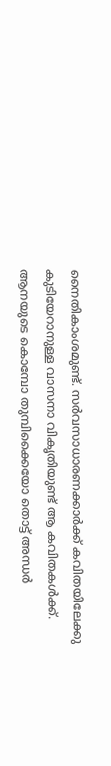നൈതികാംശമുണ്ട്. സര്‍വസാധാരണക്കാര്‍ക്ക് കവിതയിലേക്കു കുടിയേറാനുള്ള വാസനാ വികൃതിയുണ്ട് ആ കവിതകള്‍ക്ക്. ആനയുടെ കൊമ്പോ തുമ്പിക്കൈയോ തൊട്ട് അന്ധര്‍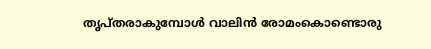തൃപ്തരാകുമ്പോള്‍ വാലിന്‍ രോമംകൊണ്ടൊരു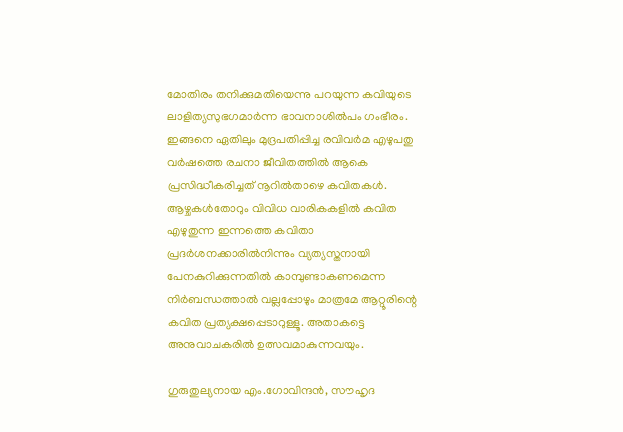മോതിരം തനിക്കുമതിയെന്നു പറയുന്ന കവിയുടെ ലാളിത്യസുഭഗമാര്‍ന്ന ഭാവനാശില്‍പം ഗംഭീരം. ഇങ്ങനെ ഏതിലും മുദ്രപതിപ്പിച്ച രവിവര്‍മ എഴുപതു വര്‍ഷത്തെ രചനാ ജീവിതത്തില്‍ ആകെ പ്രസിദ്ധീകരിച്ചത് നൂറില്‍താഴെ കവിതകള്‍. ആഴ്ചകള്‍തോറും വിവിധ വാരികകളില്‍ കവിത എഴുതുന്ന ഇന്നത്തെ കവിതാ പ്രദര്‍ശനക്കാരില്‍നിന്നും വ്യത്യസ്തനായി പേനകുറിക്കുന്നതില്‍ കാമ്പുണ്ടാകണമെന്ന നിര്‍ബന്ധത്താല്‍ വല്ലപ്പോഴും മാത്രമേ ആറ്റൂരിന്റെ കവിത പ്രത്യക്ഷപ്പെടാറുള്ളൂ. അതാകട്ടെ അനുവാചകരില്‍ ഉത്സവമാകുന്നവയും.

ഗുരുതുല്യനായ എം.ഗോവിന്ദന്‍, സൗഹൃദ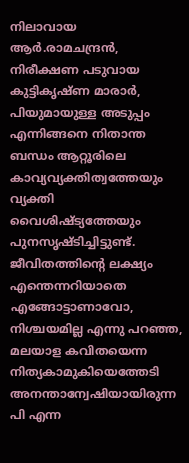നിലാവായ ആര്‍.രാമചന്ദ്രന്‍, നിരീക്ഷണ പടുവായ കുട്ടികൃഷ്ണ മാരാര്‍, പിയുമായുള്ള അടുപ്പം എന്നിങ്ങനെ നിതാന്ത ബന്ധം ആറ്റൂരിലെ കാവ്യവ്യക്തിത്വത്തേയും വ്യക്തി വൈശിഷ്ട്യത്തേയും പുനസൃഷ്ടിച്ചിട്ടുണ്ട്. ജീവിതത്തിന്റെ ലക്ഷ്യം എന്തെന്നറിയാതെ എങ്ങോട്ടാണാവോ, നിശ്ചയമില്ല എന്നു പറഞ്ഞ, മലയാള കവിതയെന്ന നിത്യകാമുകിയെത്തേടി അനന്താന്വേഷിയായിരുന്ന പി എന്ന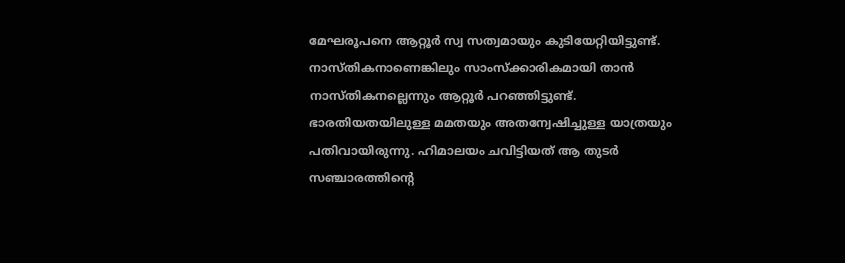മേഘരൂപനെ ആറ്റൂര്‍ സ്വ സത്വമായും കുടിയേറ്റിയിട്ടുണ്ട്. നാസ്തികനാണെങ്കിലും സാംസ്‌ക്കാരികമായി താന്‍ നാസ്തികനല്ലെന്നും ആറ്റൂര്‍ പറഞ്ഞിട്ടുണ്ട്. ഭാരതിയതയിലുള്ള മമതയും അതന്വേഷിച്ചുള്ള യാത്രയും പതിവായിരുന്നു. ഹിമാലയം ചവിട്ടിയത് ആ തുടര്‍ സഞ്ചാരത്തിന്റെ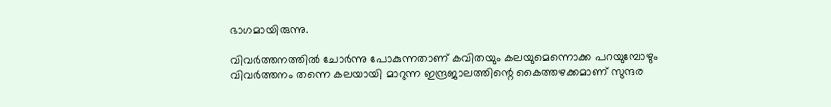ഭാഗമായിരുന്നു.

വിവര്‍ത്തനത്തില്‍ ചോര്‍ന്നു പോകുന്നതാണ് കവിതയും കലയുമെന്നൊക്ക പറയുമ്പോഴും വിവര്‍ത്തനം തന്നെ കലയായി മാറുന്ന ഇന്ദ്രജാലത്തിന്റെ കൈത്തഴക്കമാണ് സുന്ദര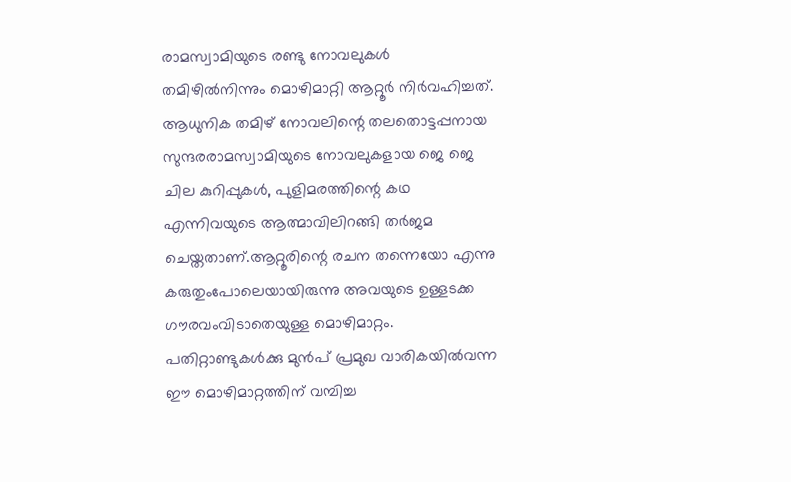രാമസ്വാമിയുടെ രണ്ടു നോവലുകള്‍ തമിഴില്‍നിന്നും മൊഴിമാറ്റി ആറ്റൂര്‍ നിര്‍വഹിച്ചത്. ആധുനിക തമിഴ് നോവലിന്റെ തലതൊട്ടപ്പനായ സുന്ദരരാമസ്വാമിയുടെ നോവലുകളായ ജെ ജെ ചില കുറിപ്പുകള്‍, പുളിമരത്തിന്റെ കഥ എന്നിവയുടെ ആത്മാവിലിറങ്ങി തര്‍ജമ ചെയ്തതാണ്.ആറ്റൂരിന്റെ രചന തന്നെയോ എന്നു കരുതുംപോലെയായിരുന്നു അവയുടെ ഉള്ളടക്ക ഗൗരവംവിടാതെയുള്ള മൊഴിമാറ്റം. പതിറ്റാണ്ടുകള്‍ക്കു മുന്‍പ് പ്രമുഖ വാരികയില്‍വന്ന ഈ മൊഴിമാറ്റത്തിന് വമ്പിച്ച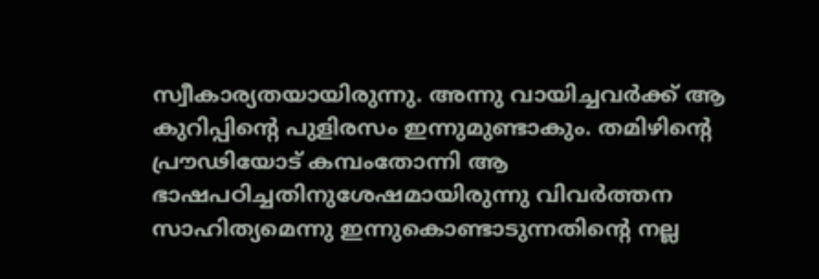സ്വീകാര്യതയായിരുന്നു. അന്നു വായിച്ചവര്‍ക്ക് ആ കുറിപ്പിന്റെ പുളിരസം ഇന്നുമുണ്ടാകും. തമിഴിന്റെ പ്രൗഢിയോട് കമ്പംതോന്നി ആ ഭാഷപഠിച്ചതിനുശേഷമായിരുന്നു വിവര്‍ത്തന സാഹിത്യമെന്നു ഇന്നുകൊണ്ടാടുന്നതിന്റെ നല്ല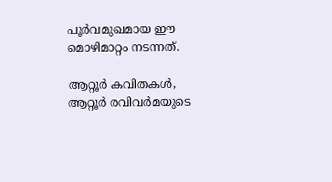പൂര്‍വമുഖമായ ഈ മൊഴിമാറ്റം നടന്നത്.

ആറ്റൂര്‍ കവിതകള്‍, ആറ്റൂര്‍ രവിവര്‍മയുടെ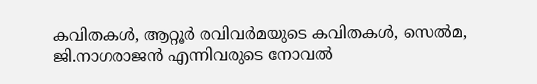കവിതകള്‍, ആറ്റൂര്‍ രവിവര്‍മയുടെ കവിതകള്‍, സെല്‍മ, ജി.നാഗരാജന്‍ എന്നിവരുടെ നോവല്‍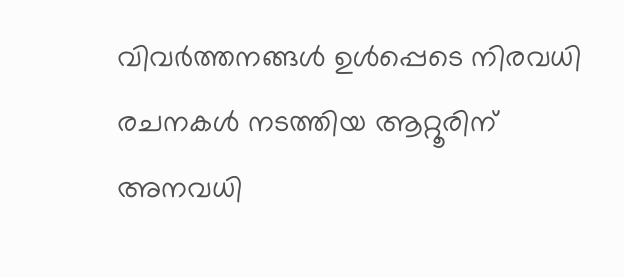വിവര്‍ത്തനങ്ങള്‍ ഉള്‍പ്പെടെ നിരവധി രചനകള്‍ നടത്തിയ ആറ്റൂരിന് അനവധി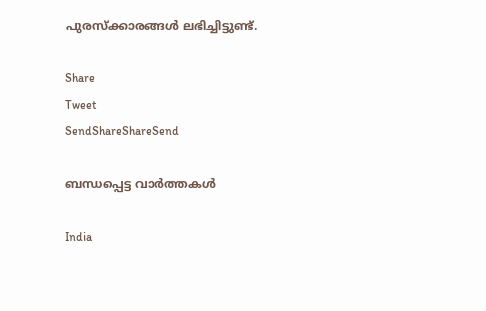പുരസ്‌ക്കാരങ്ങള്‍ ലഭിച്ചിട്ടുണ്ട്.

Share
Tweet
SendShareShareSend

ബന്ധപ്പെട്ട വാര്‍ത്തകള്‍

India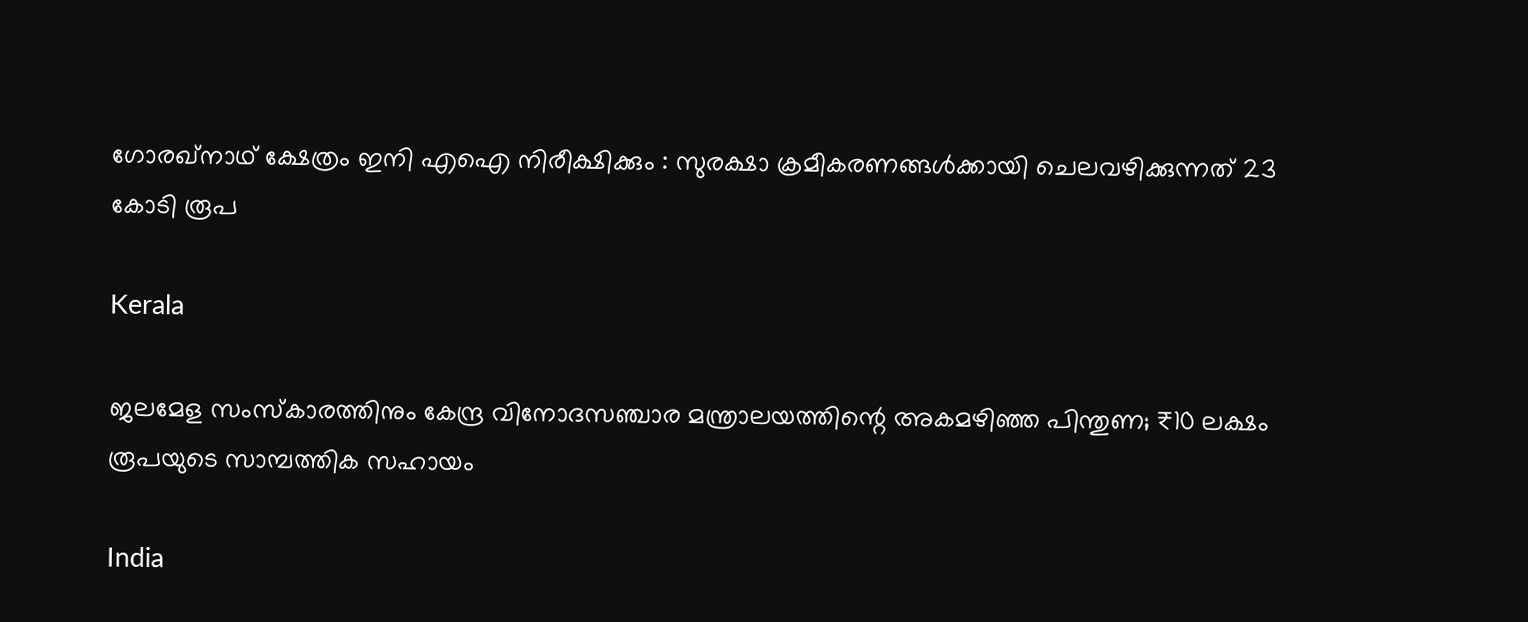ഗോരഖ്‌നാഥ് ക്ഷേത്രം ഇനി എഐ നിരീക്ഷിക്കും : സുരക്ഷാ ക്രമീകരണങ്ങൾക്കായി ചെലവഴിക്കുന്നത് 23 കോടി രൂപ

Kerala

ജലമേള സംസ്കാരത്തിനും കേന്ദ്ര വിനോദസഞ്ചാര മന്ത്രാലയത്തിന്റെ അകമഴിഞ്ഞ പിന്തുണ; ₹10 ലക്ഷം രൂപയുടെ സാമ്പത്തിക സഹായം

India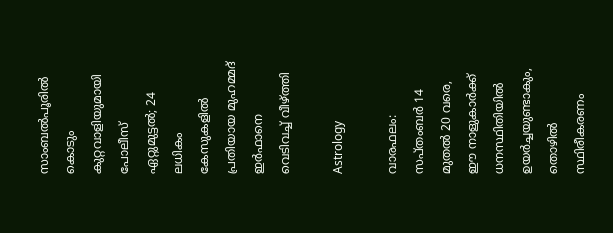സാംബൽപൂരിൽ കൊടും കുറ്റവാളിയുമായി പോലീസ് ഏറ്റുമുട്ടൽ; 24 ലധികം കേസുകളിൽ പ്രതിയായ മുഹമ്മദ് ഇർഫാനെ വെടിവച്ച് വീഴ്‌ത്തി

Astrology

വാരഫലം: സപ്തംബര്‍ 14 മുതല്‍ 20 വരെ, ഈ നാളുകാര്‍ക്ക് ധനസ്ഥിതിയില്‍ ഉയര്‍ച്ചയുണ്ടാകും, തൊഴില്‍ സ്ഥിരീകരണം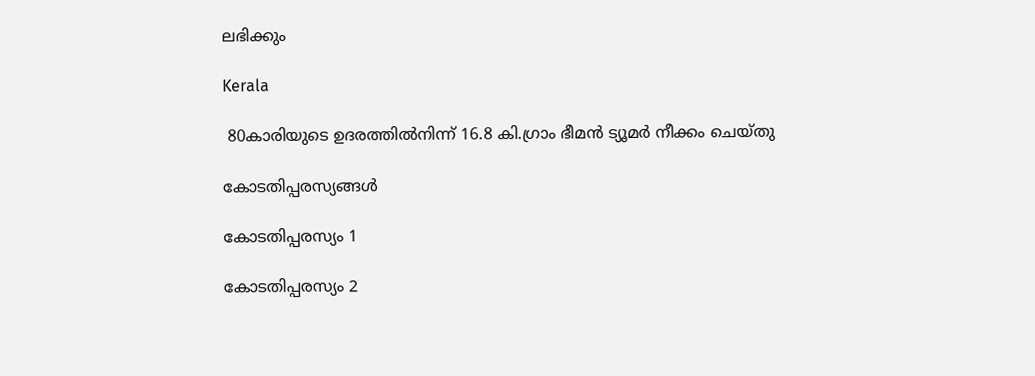ലഭിക്കും

Kerala

 80കാരിയുടെ ഉദരത്തില്‍നിന്ന് 16.8 കി.ഗ്രാം ഭീമന്‍ ട്യൂമര്‍ നീക്കം ചെയ്തു

കോടതിപ്പരസ്യങ്ങള്‍

കോടതിപ്പരസ്യം 1

കോടതിപ്പരസ്യം 2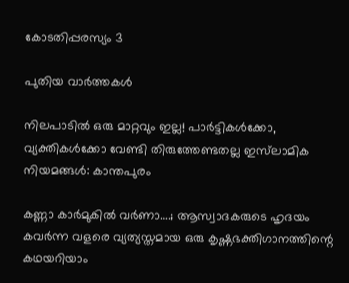കോടതിപ്പരസ്യം 3

പുതിയ വാര്‍ത്തകള്‍

നിലപാടില്‍ ഒരു മാറ്റവും ഇല്ല! പാര്‍ട്ടികള്‍ക്കോ, വ്യക്തികള്‍ക്കോ വേണ്ടി തിരുത്തേണ്ടതല്ല ഇസ്‌ലാമിക നിയമങ്ങള്‍: കാന്തപുരം

കണ്ണാ കാര്‍മുകില്‍ വര്‍ണാ….; ആസ്വാദകരുടെ ഹൃദയം കവര്‍ന്ന വളരെ വ്യത്യസ്തമായ ഒരു കൃഷ്ണഭക്തിഗാനത്തിന്റെ കഥയറിയാം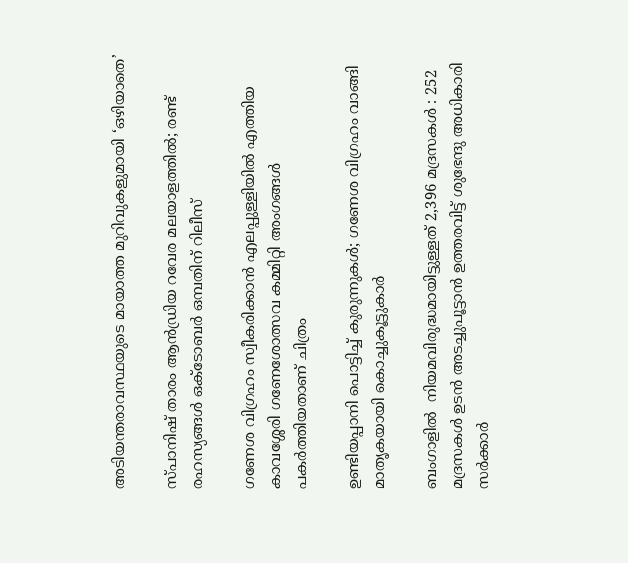അടിയന്തരാവസ്ഥയുടെ മായാത്ത മുറിവുകളുമായി ‘ഒഴിയാതെ’

സ്പാനിഷ് താരം ആന്‍ഡ്രിയ റവേര മലയാളത്തില്‍; രണ്ട് രഹസ്യങ്ങള്‍ ഒക്ടോബര്‍ ഒമ്പതിന് റിലീസ്

ഗണേശ വിഗ്രഹം സ്വീകരിക്കാൻ എലപ്പുള്ളിയിൽ എത്തിയ കാവശ്ശേരി ഗണേശോത്സവ കമ്മിറ്റി അംഗങ്ങൾ പകർത്തിയതാണ് ചിത്രം

ഉണ്ടിയപ്പാനി പൊട്ടിച്ച് കുരുന്നുകൾ; ഗണേശ വിഗ്രഹം വാങ്ങി മാതൃകയായി കൊച്ചുകൂട്ടുകാർ

ബംഗാളിൽ  നിയമവിരുദ്ധമായിട്ടുള്ളത് 2,396 മദ്രസകൾ : 252 മദ്രസകൾ ഉടൻ അടച്ചുപൂട്ടാൻ ഉത്തരവിട്ട് ശുഭേന്ദു അധികാരി സർക്കാർ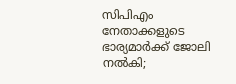സിപിഎം നേതാക്കളുടെ ഭാര്യമാർക്ക് ജോലി നൽകി;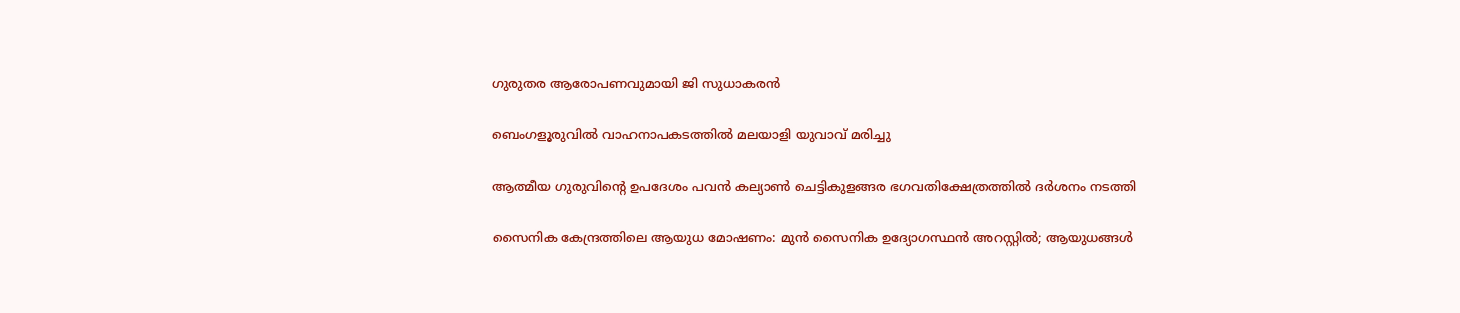ഗുരുതര ആരോപണവുമായി ജി സുധാകരൻ

ബെംഗളൂരുവിൽ വാഹനാപകടത്തിൽ മലയാളി യുവാവ് മരിച്ചു

ആത്മീയ ഗുരുവിന്റെ ഉപദേശം പവന്‍ കല്യാണ്‍ ചെട്ടികുളങ്ങര ഭഗവതിക്ഷേത്രത്തില്‍ ദര്‍ശനം നടത്തി

സൈനിക കേന്ദ്രത്തിലെ ആയുധ മോഷണം: മുന്‍ സൈനിക ഉദ്യോഗസ്ഥന്‍ അറസ്റ്റില്‍; ആയുധങ്ങള്‍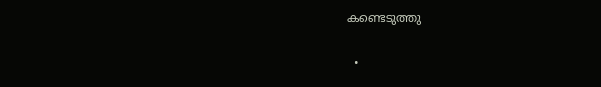കണ്ടെടുത്തു

  •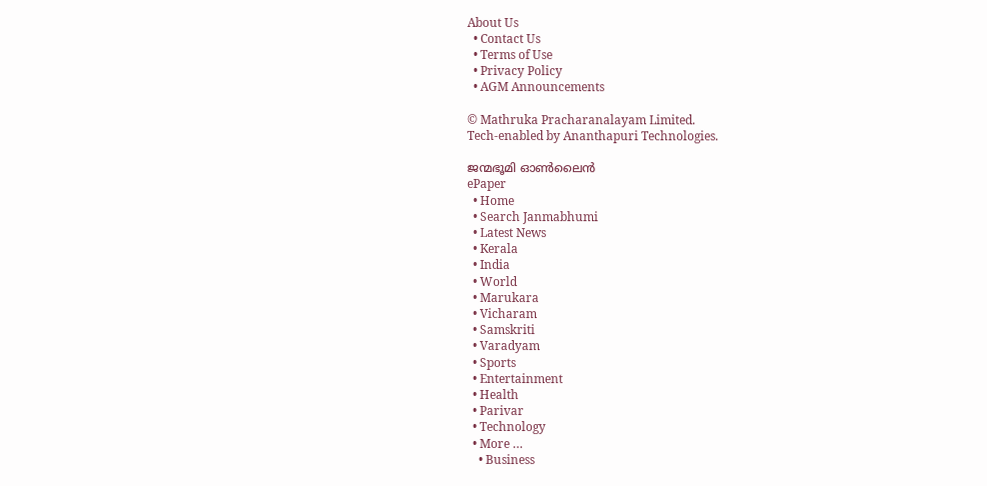About Us
  • Contact Us
  • Terms of Use
  • Privacy Policy
  • AGM Announcements

© Mathruka Pracharanalayam Limited.
Tech-enabled by Ananthapuri Technologies.

ജന്മഭൂമി ഓണ്‍ലൈന്‍
ePaper
  • Home
  • Search Janmabhumi
  • Latest News
  • Kerala
  • India
  • World
  • Marukara
  • Vicharam
  • Samskriti
  • Varadyam
  • Sports
  • Entertainment
  • Health
  • Parivar
  • Technology
  • More …
    • Business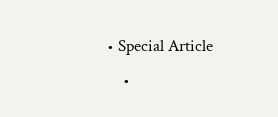• Special Article
    •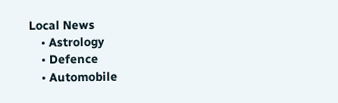Local News
    • Astrology
    • Defence
    • Automobile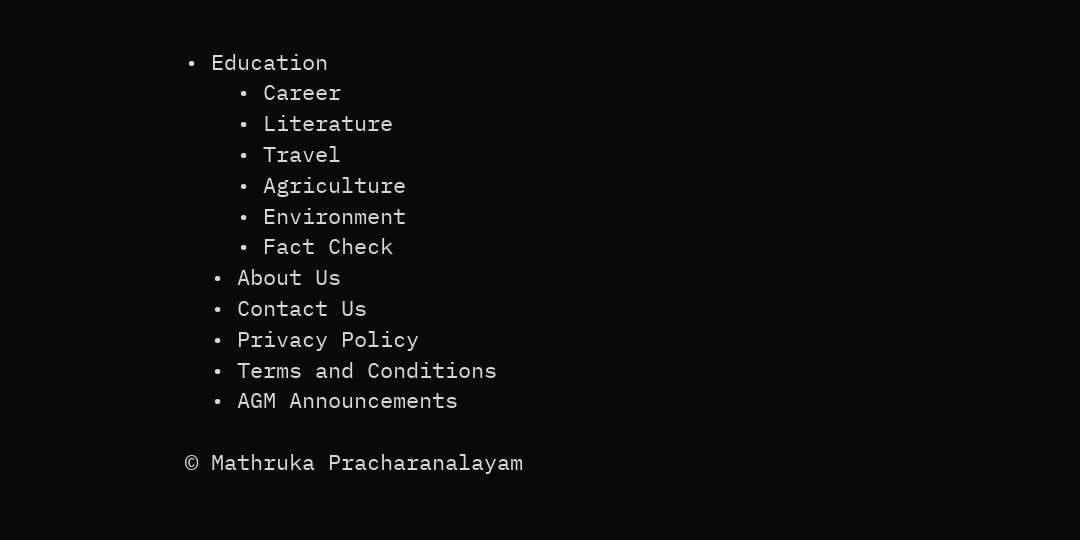• Education
    • Career
    • Literature
    • Travel
    • Agriculture
    • Environment
    • Fact Check
  • About Us
  • Contact Us
  • Privacy Policy
  • Terms and Conditions
  • AGM Announcements

© Mathruka Pracharanalayam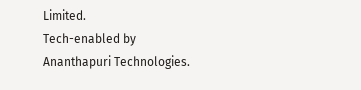Limited.
Tech-enabled by Ananthapuri Technologies.